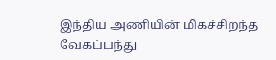இந்திய அணியின் மிகச்சிறந்த வேகப்பந்து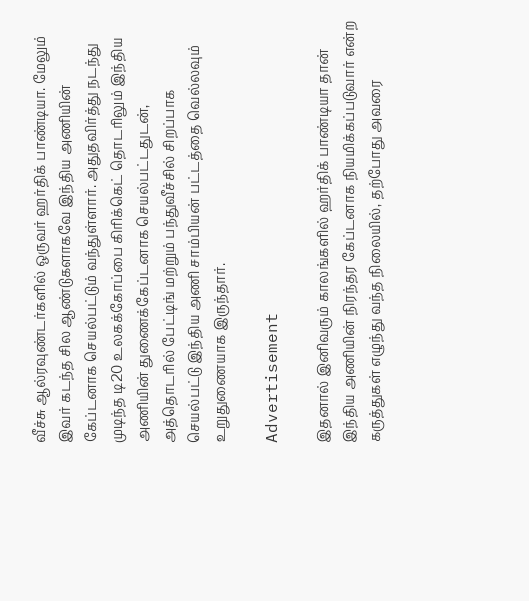வீச்சு ஆல்ரவுண்டர்களில் ஒருவர் ஹர்திக் பாண்டியா. மேலும் இவர் கடந்த சில ஆண்டுகளாகவே இந்திய அணியின் கேப்டனாக செயல்பட்டும் வந்துள்ளார். அதுதவிர்த்து நடந்து முடிந்த டி20 உலகக்கோப்பை கிரிக்கெட் தொடரிலும் இந்திய அணியின் துணைக்கேப்டனாக செயல்பட்டதுடன், அத்தொடரில் பேட்டிங் மற்றும் பந்துவீச்சில் சிறப்பாக செயல்பட்டு இந்திய அணி சாம்பியன் பட்டத்தை வெல்லவும் உறுதுணையாக இருந்தார்.

Advertisement

இதனால் இனிவரும் காலங்களில் ஹர்திக் பாண்டியா தான் இந்திய அணியின் நிரந்தர கேப்டனாக நியமிக்கப்படுவார் என்ற கருத்துகள் எழுந்து வந்த நிலையில், தற்போது அவரை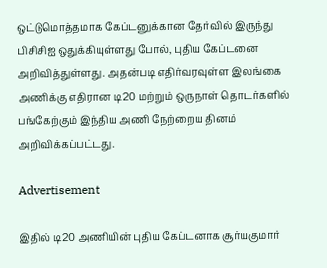ஒட்டுமொத்தமாக கேப்டனுக்கான தேர்வில் இருந்து பிசிசிஐ ஒதுக்கியுள்ளது போல், புதிய கேப்டனை அறிவித்துள்ளது. அதன்படி எதிர்வரவுள்ள இலங்கை அணிக்கு எதிரான டி20 மற்றும் ஒருநாள் தொடர்களில் பங்கேற்கும் இந்திய அணி நேற்றைய தினம் அறிவிக்கப்பட்டது.

Advertisement

இதில் டி20 அணியின் புதிய கேப்டனாக சூர்யகுமார்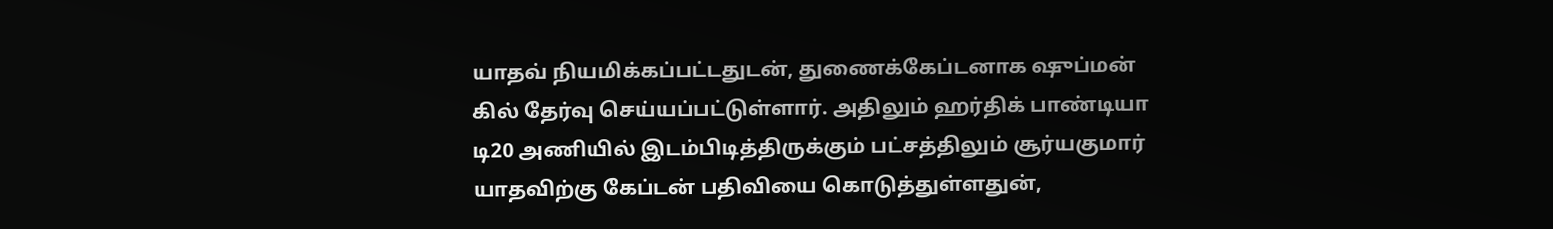யாதவ் நியமிக்கப்பட்டதுடன், துணைக்கேப்டனாக ஷுப்மன் கில் தேர்வு செய்யப்பட்டுள்ளார். அதிலும் ஹர்திக் பாண்டியா டி20 அணியில் இடம்பிடித்திருக்கும் பட்சத்திலும் சூர்யகுமார் யாதவிற்கு கேப்டன் பதிவியை கொடுத்துள்ளதுன்,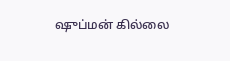ஷுப்மன் கில்லை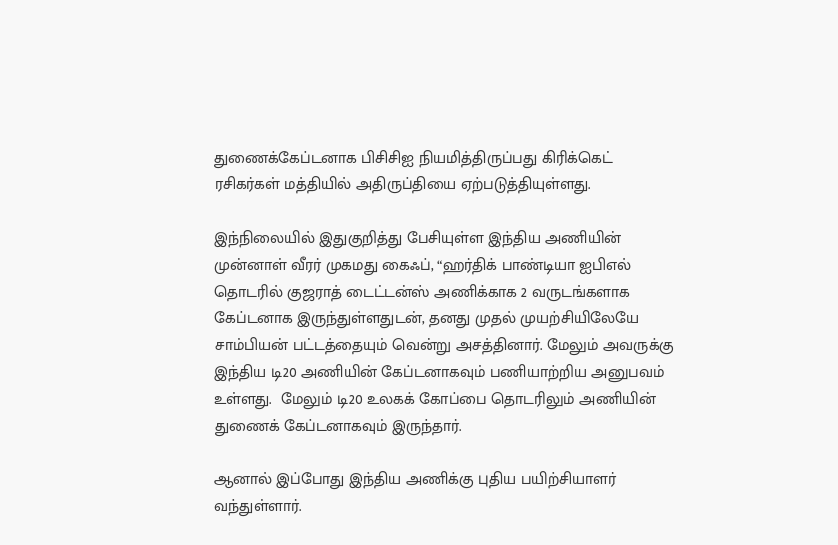துணைக்கேப்டனாக பிசிசிஐ நியமித்திருப்பது கிரிக்கெட் ரசிகர்கள் மத்தியில் அதிருப்தியை ஏற்படுத்தியுள்ளது.

இந்நிலையில் இதுகுறித்து பேசியுள்ள இந்திய அணியின் முன்னாள் வீரர் முகமது கைஃப், “ஹர்திக் பாண்டியா ஐபிஎல் தொடரில் குஜராத் டைட்டன்ஸ் அணிக்காக 2 வருடங்களாக கேப்டனாக இருந்துள்ளதுடன், தனது முதல் முயற்சியிலேயே சாம்பியன் பட்டத்தையும் வென்று அசத்தினார். மேலும் அவருக்கு இந்திய டி20 அணியின் கேப்டனாகவும் பணியாற்றிய அனுபவம் உள்ளது.  மேலும் டி20 உலகக் கோப்பை தொடரிலும் அணியின் துணைக் கேப்டனாகவும் இருந்தார்.

ஆனால் இப்போது இந்திய அணிக்கு புதிய பயிற்சியாளர் வந்துள்ளார்.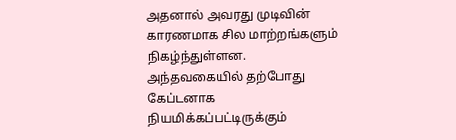அதனால் அவரது முடிவின் காரணமாக சில மாற்றங்களும் நிகழ்ந்துள்ளன. அந்தவகையில் தற்போது கேப்டனாக நியமிக்கப்பட்டிருக்கும்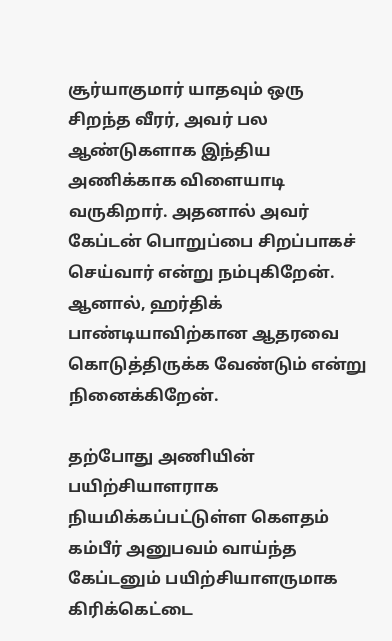சூர்யாகுமார் யாதவும் ஒரு சிறந்த வீரர், அவர் பல ஆண்டுகளாக இந்திய அணிக்காக விளையாடி வருகிறார். அதனால் அவர் கேப்டன் பொறுப்பை சிறப்பாகச் செய்வார் என்று நம்புகிறேன். ஆனால், ஹர்திக் பாண்டியாவிற்கான ஆதரவை கொடுத்திருக்க வேண்டும் என்று நினைக்கிறேன்.

தற்போது அணியின் பயிற்சியாளராக நியமிக்கப்பட்டுள்ள கௌதம் கம்பீர் அனுபவம் வாய்ந்த கேப்டனும் பயிற்சியாளருமாக கிரிக்கெட்டை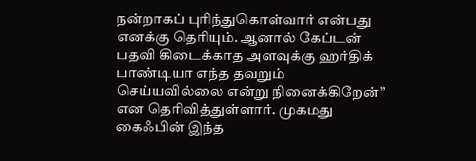நன்றாகப் புரிந்துகொள்வார் என்பது எனக்கு தெரியும். ஆனால் கேப்டன் பதவி கிடைக்காத அளவுக்கு ஹர்திக் பாண்டியா எந்த தவறும் செய்யவில்லை என்று நினைக்கிறேன்” என தெரிவித்துள்ளார். முகமது கைஃபின் இந்த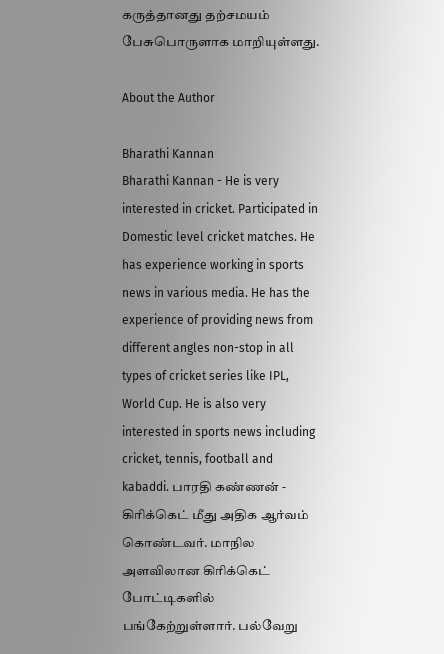கருத்தானது தற்சமயம் பேசுபொருளாக மாறியுள்ளது.

About the Author

Bharathi Kannan
Bharathi Kannan - He is very interested in cricket. Participated in Domestic level cricket matches. He has experience working in sports news in various media. He has the experience of providing news from different angles non-stop in all types of cricket series like IPL, World Cup. He is also very interested in sports news including cricket, tennis, football and kabaddi. பாரதி கண்ணன் - கிரிக்கெட் மீது அதிக ஆர்வம் கொண்டவர். மாநில அளவிலான கிரிக்கெட் போட்டிகளில் பங்கேற்றுள்ளார். பல்வேறு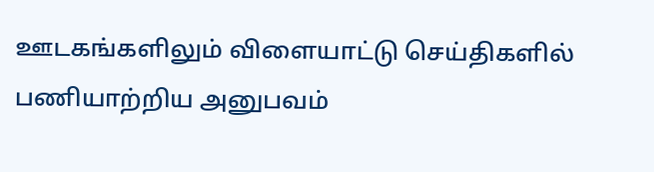ஊடகங்களிலும் விளையாட்டு செய்திகளில் பணியாற்றிய அனுபவம்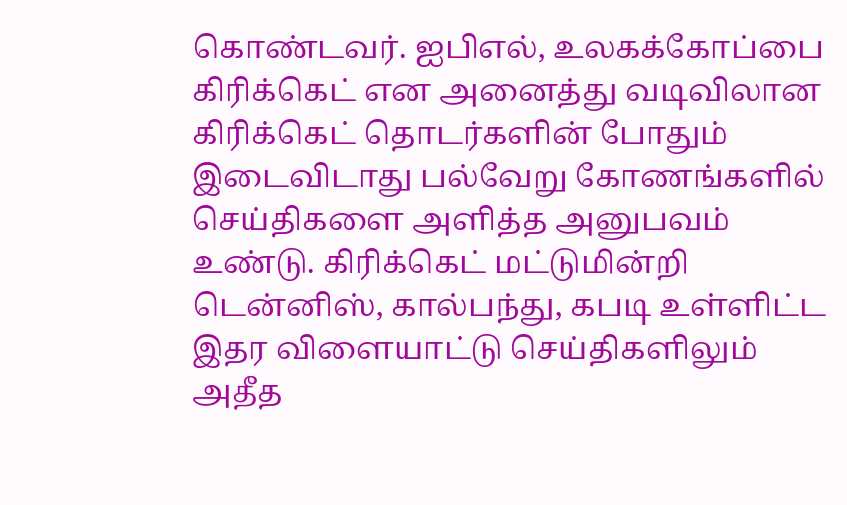கொண்டவர். ஐபிஎல், உலகக்கோப்பை கிரிக்கெட் என அனைத்து வடிவிலான கிரிக்கெட் தொடர்களின் போதும் இடைவிடாது பல்வேறு கோணங்களில் செய்திகளை அளித்த அனுபவம் உண்டு. கிரிக்கெட் மட்டுமின்றி டென்னிஸ், கால்பந்து, கபடி உள்ளிட்ட இதர விளையாட்டு செய்திகளிலும் அதீத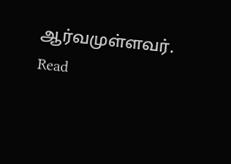ஆர்வமுள்ளவர். Read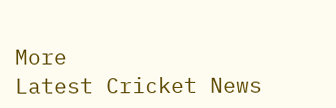More
Latest Cricket News